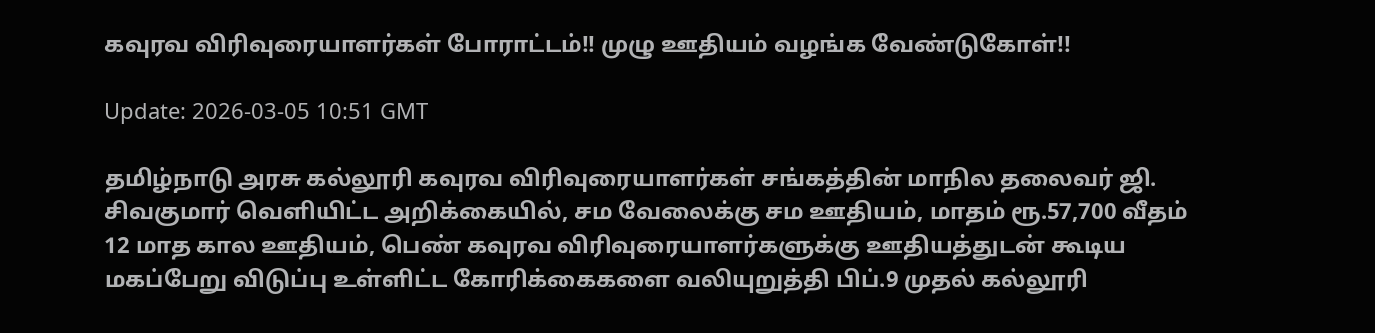கவுரவ விரிவுரையாளர்கள் போராட்டம்!! முழு ஊதியம் வழங்க வேண்டுகோள்!!

Update: 2026-03-05 10:51 GMT

தமிழ்நாடு அரசு கல்லூரி கவுரவ விரிவுரையாளர்கள் சங்கத்தின் மாநில தலைவர் ஜி. சிவகுமார் வெளியிட்ட அறிக்கையில், சம வேலைக்கு சம ஊதியம், மாதம் ரூ.57,700 வீதம் 12 மாத கால ஊதியம், பெண் கவுரவ விரிவுரையாளர்களுக்கு ஊதியத்துடன் கூடிய மகப்பேறு விடுப்பு உள்ளிட்ட கோரிக்கைகளை வலியுறுத்தி பிப்.9 முதல் கல்லூரி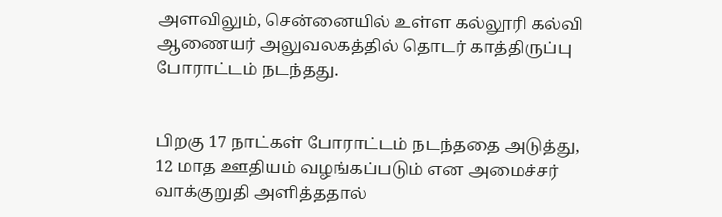அளவிலும், சென்னையில் உள்ள கல்லூரி கல்வி ஆணையர் அலுவலகத்தில் தொடர் காத்திருப்பு போராட்டம் நடந்தது.


பிறகு 17 நாட்கள் போராட்டம் நடந்ததை அடுத்து, 12 மாத ஊதியம் வழங்கப்படும் என அமைச்சர் வாக்குறுதி அளித்ததால்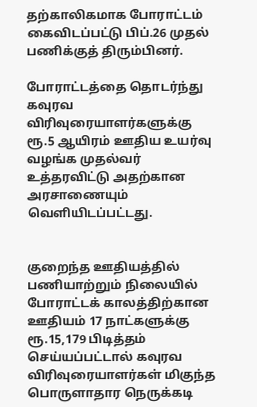தற்காலிகமாக போராட்டம் கைவிடப்பட்டு பிப்.26 முதல் பணிக்குத் திரும்பினர்.

போராட்டத்தை தொடர்ந்து கவுரவ விரிவுரையாளர்களுக்கு ரூ.5 ஆயிரம் ஊதிய உயர்வு வழங்க முதல்வர் உத்தரவிட்டு அதற்கான அரசாணையும் வெளியிடப்பட்டது.


குறைந்த ஊதியத்தில் பணியாற்றும் நிலையில் போராட்டக் காலத்திற்கான ஊதியம் 17 நாட்களுக்கு ரூ.15,179 பிடித்தம் செய்யப்பட்டால் கவுரவ விரிவுரையாளர்கள் மிகுந்த பொருளாதார நெருக்கடி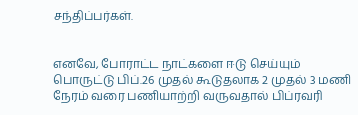சந்திப்பர்கள்.


எனவே, போராட்ட நாட்களை ஈடு செய்யும் பொருட்டு பிப்.26 முதல் கூடுதலாக 2 முதல் 3 மணி நேரம் வரை பணியாற்றி வருவதால் பிப்ரவரி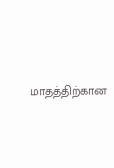மாதத்திற்கான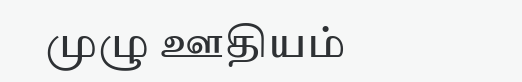முழு ஊதியம்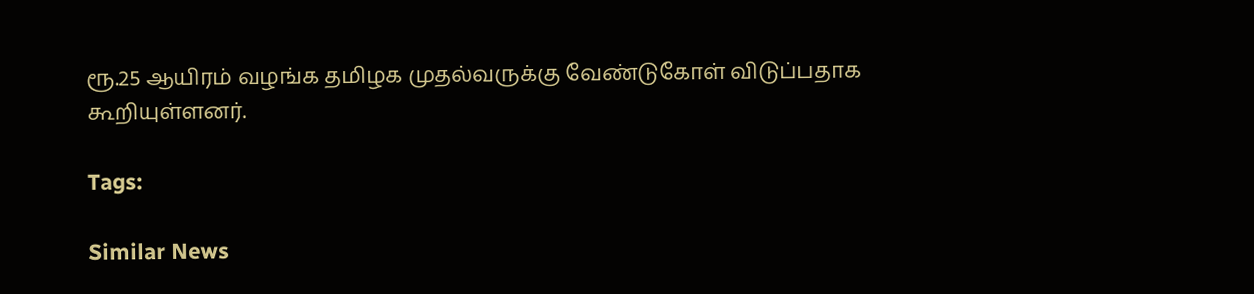ரூ.25 ஆயிரம் வழங்க தமிழக முதல்வருக்கு வேண்டுகோள் விடுப்பதாக கூறியுள்ளனர்.

Tags:

Similar News